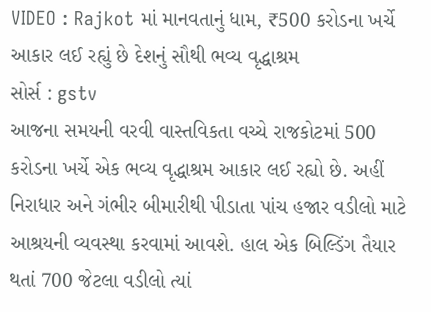VIDEO : Rajkot માં માનવતાનું ધામ, ₹500 કરોડના ખર્ચે આકાર લઈ રહ્યું છે દેશનું સૌથી ભવ્ય વૃદ્ધાશ્રમ
સોર્સ : gstv
આજના સમયની વરવી વાસ્તવિકતા વચ્ચે રાજકોટમાં 500 કરોડના ખર્ચે એક ભવ્ય વૃદ્ધાશ્રમ આકાર લઈ રહ્યો છે. અહીં નિરાધાર અને ગંભીર બીમારીથી પીડાતા પાંચ હજાર વડીલો માટે આશ્રયની વ્યવસ્થા કરવામાં આવશે. હાલ એક બિલ્ડિંગ તૈયાર થતાં 700 જેટલા વડીલો ત્યાં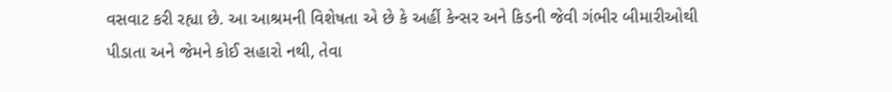વસવાટ કરી રહ્યા છે. આ આશ્રમની વિશેષતા એ છે કે અહીં કેન્સર અને કિડની જેવી ગંભીર બીમારીઓથી પીડાતા અને જેમને કોઈ સહારો નથી, તેવા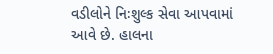વડીલોને નિઃશુલ્ક સેવા આપવામાં આવે છે. હાલના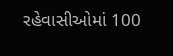રહેવાસીઓમાં 100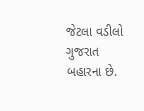જેટલા વડીલો ગુજરાત બહારના છે.